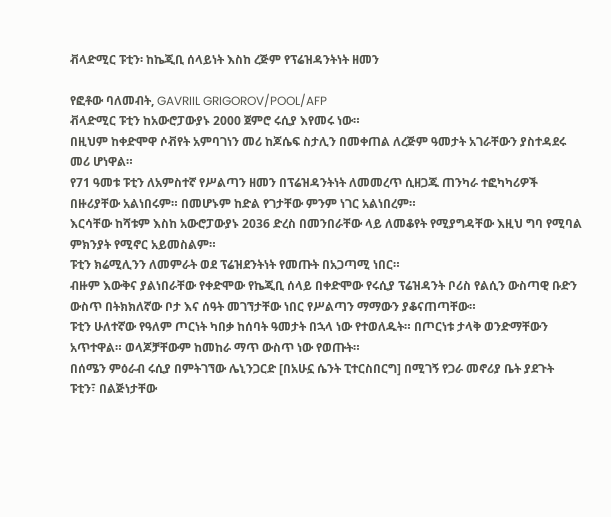ቭላድሚር ፑቲን፡ ከኬጂቢ ሰላይነት እስከ ረጅም የፕሬዝዳንትነት ዘመን

የፎቶው ባለመብት, GAVRIIL GRIGOROV/POOL/AFP
ቭላድሚር ፑቲን ከአውሮፓውያኑ 2000 ጀምሮ ሩሲያ እየመሩ ነው።
በዚህም ከቀድሞዋ ሶቭየት አምባገነን መሪ ከጆሴፍ ስታሊን በመቀጠል ለረጅም ዓመታት አገራቸውን ያስተዳደሩ መሪ ሆነዋል።
የ71 ዓመቱ ፑቲን ለአምስተኛ የሥልጣን ዘመን በፕሬዝዳንትነት ለመመረጥ ሲዘጋጁ ጠንካራ ተፎካካሪዎች በዙሪያቸው አልነበሩም። በመሆኑም ከድል የገታቸው ምንም ነገር አልነበረም።
እርሳቸው ከሻቱም እስከ አውሮፓውያኑ 2036 ድረስ በመንበራቸው ላይ ለመቆየት የሚያግዳቸው እዚህ ግባ የሚባል ምክንያት የሚኖር አይመስልም።
ፑቲን ክሬሚሊንን ለመምራት ወደ ፕሬዝደንትነት የመጡት በአጋጣሚ ነበር።
ብዙም እውቅና ያልነበራቸው የቀድሞው የኬጂቢ ሰላይ በቀድሞው የሩሲያ ፕሬዝዳንት ቦሪስ የልሲን ውስጣዊ ቡድን ውስጥ በትክክለኛው ቦታ እና ሰዓት መገኘታቸው ነበር የሥልጣን ማማውን ያቆናጠጣቸው።
ፑቲን ሁለተኛው የዓለም ጦርነት ካበቃ ከሰባት ዓመታት በኋላ ነው የተወለዱት። በጦርነቱ ታላቅ ወንድማቸውን አጥተዋል። ወላጆቻቸውም ከመከራ ማጥ ውስጥ ነው የወጡት።
በሰሜን ምዕራብ ሩሲያ በምትገኘው ሌኒንጋርድ [በአሁኗ ሴንት ፒተርስበርግ] በሚገኝ የጋራ መኖሪያ ቤት ያደጉት ፑቲን፣ በልጅነታቸው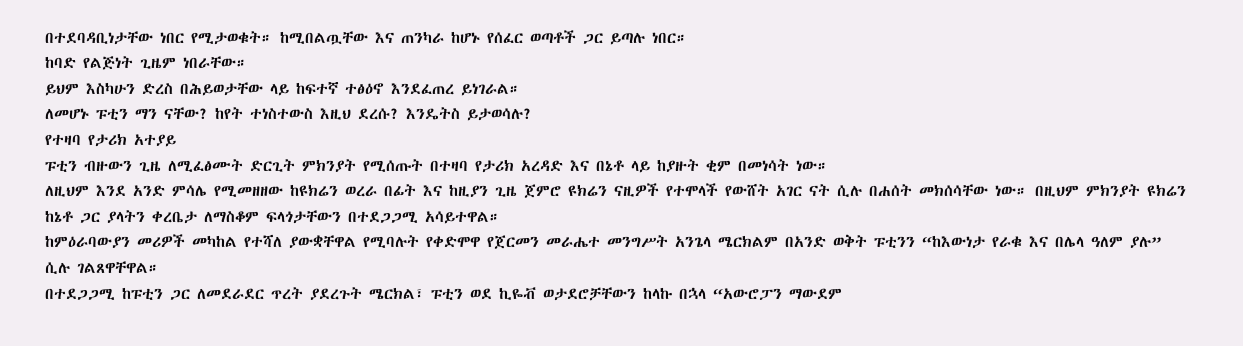በተደባዳቢነታቸው ነበር የሚታወቁት። ከሚበልጧቸው እና ጠንካራ ከሆኑ የሰፈር ወጣቶች ጋር ይጣሉ ነበር።
ከባድ የልጅነት ጊዜም ነበራቸው።
ይህም እስካሁን ድረስ በሕይወታቸው ላይ ከፍተኛ ተፅዕኖ እንደፈጠረ ይነገራል።
ለመሆኑ ፑቲን ማን ናቸው? ከየት ተነስተውስ እዚህ ደረሱ? እንዴትስ ይታወሳሉ?
የተዛባ የታሪክ አተያይ
ፑቲን ብዙውን ጊዜ ለሚፈፅሙት ድርጊት ምክንያት የሚሰጡት በተዛባ የታሪክ አረዳድ እና በኔቶ ላይ ከያዙት ቂም በመነሳት ነው።
ለዚህም እንደ አንድ ምሳሌ የሚመዘዘው ከዩክሬን ወረራ በፊት እና ከዚያን ጊዜ ጀምሮ ዩክሬን ናዚዎች የተሞላች የውሸት አገር ናት ሲሉ በሐሰት መክሰሳቸው ነው። በዚህም ምክንያት ዩክሬን ከኔቶ ጋር ያላትን ቀረቤታ ለማስቆም ፍላጎታቸውን በተደጋጋሚ አሳይተዋል።
ከምዕራባውያን መሪዎች መካከል የተሻለ ያውቋቸዋል የሚባሉት የቀድሞዋ የጀርመን መራሔተ መንግሥት አንጌላ ሜርክልም በአንድ ወቅት ፑቲንን “ከእውነታ የራቁ እና በሌላ ዓለም ያሉ” ሲሉ ገልጸዋቸዋል።
በተደጋጋሚ ከፑቲን ጋር ለመደራደር ጥረት ያደረጉት ሜርክል፣ ፑቲን ወደ ኪዬቭ ወታደሮቻቸውን ከላኩ በኋላ “አውሮፓን ማውደም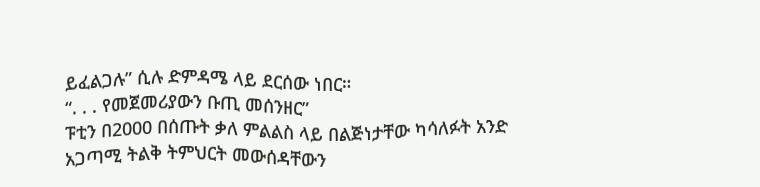ይፈልጋሉ” ሲሉ ድምዳሜ ላይ ደርሰው ነበር።
“. . . የመጀመሪያውን ቡጢ መሰንዘር”
ፑቲን በ2000 በሰጡት ቃለ ምልልስ ላይ በልጅነታቸው ካሳለፉት አንድ አጋጣሚ ትልቅ ትምህርት መውሰዳቸውን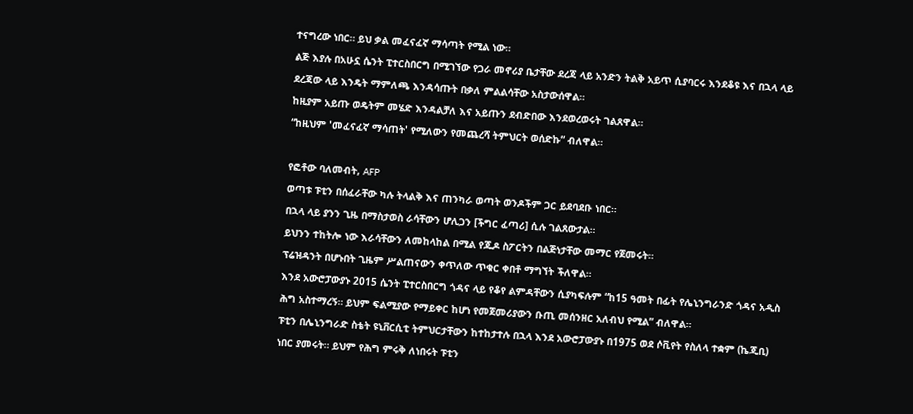ተናግረው ነበር። ይህ ቃል መፈናፈኛ ማሳጣት የሚል ነው።
ልጅ እያሉ በአሁኗ ሴንት ፒተርስበርግ በሚገኘው የጋራ መኖሪያ ቤታቸው ደረጃ ላይ አንድን ትልቅ አይጥ ሲያባርሩ እንደቆዩ እና በኋላ ላይ ደረጃው ላይ እንዴት ማምለጫ እንዳሳጡት በቃለ ምልልሳቸው አስታውሰዋል።
ከዚያም አይጡ ወዴትም መሄድ እንዳልቻለ እና አይጡን ደብድበው እንደወረወሩት ገልጸዋል።
“ከዚህም 'መፈናፈኛ ማሳጠት' የሚለውን የመጨረሻ ትምህርት ወሰድኩ” ብለዋል።

የፎቶው ባለመብት, AFP
ወጣቱ ፑቲን በሰፈራቸው ካሉ ትላልቅ እና ጠንካራ ወጣት ወንዶችም ጋር ይደባደቡ ነበር።
በኋላ ላይ ያንን ጊዜ በማስታወስ ራሳቸውን ሆሊጋን [ችግር ፈጣሪ] ሲሉ ገልጸውታል።
ይህንን ተከትሎ ነው እራሳቸውን ለመከላከል በሚል የጁዶ ስፖርትን በልጅነታቸው መማር የጀመሩት።
ፕሬዝዳንት በሆኑበት ጊዜም ሥልጠናውን ቀጥለው ጥቁር ቀበቶ ማግኘት ችለዋል።
እንደ አውሮፓውያኑ 2015 ሴንት ፒተርስበርግ ጎዳና ላይ የቆየ ልምዳቸውን ሲያካፍሉም “ከ15 ዓመት በፊት የሌኒንግራንድ ጎዳና አዲስ ሕግ አስተማረኝ። ይህም ፍልሚያው የማይቀር ከሆነ የመጀመሪያውን ቡጢ መሰንዘር አለብህ የሚል” ብለዋል።
ፑቲን በሌኒንግራድ ስቴት ዩኒቨርሲቲ ትምህርታቸውን ከተከታተሉ በኋላ እንደ አውሮፓውያኑ በ1975 ወደ ሶቪየት የስለላ ተቋም (ኬጂቢ) ነበር ያመሩት። ይህም የሕግ ምሩቅ ለነበሩት ፑቲን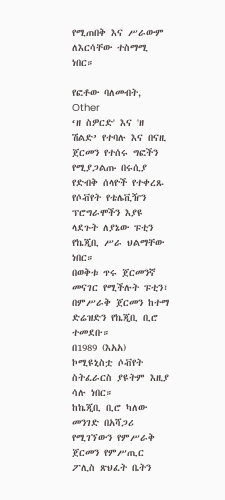የሚጠበቅ እና ሥራውም ለእርሳቸው ተስማሚ ነበር።

የፎቶው ባለመብት, Other
‘ዘ ስዎርድ' እና 'ዘ ሽልድ’ የተባሉ እና በናዚ ጀርመን የተሰሩ ግፎችን የሚያጋልጡ በሩሲያ የድብቅ ሰላዮች የተቀረጹ የሶቭየት የቴሌቪዥን ፕሮግራሞችን እያዩ ላደጉት ለያኔው ፑቲን የኬጂቢ ሥራ ህልማቸው ነበር።
በወቅቱ ጥሩ ጀርመንኛ መናገር የሚችሉት ፑቲን፣ በምሥራቅ ጀርመን ከተማ ድሬዝድን የኬጂቢ ቢሮ ተመደቡ።
በ1989 (እአአ) ኮሚዩኒስቷ ሶቭየት ስትፈራርስ ያዩትም እዚያ ሳሉ ነበር።
ከኬጂቢ ቢሮ ካለው መንገድ በአሻጋሪ የሚገኘውን የምሥራቅ ጀርመን የምሥጢር ፖሊስ ጽህፈት ቤትን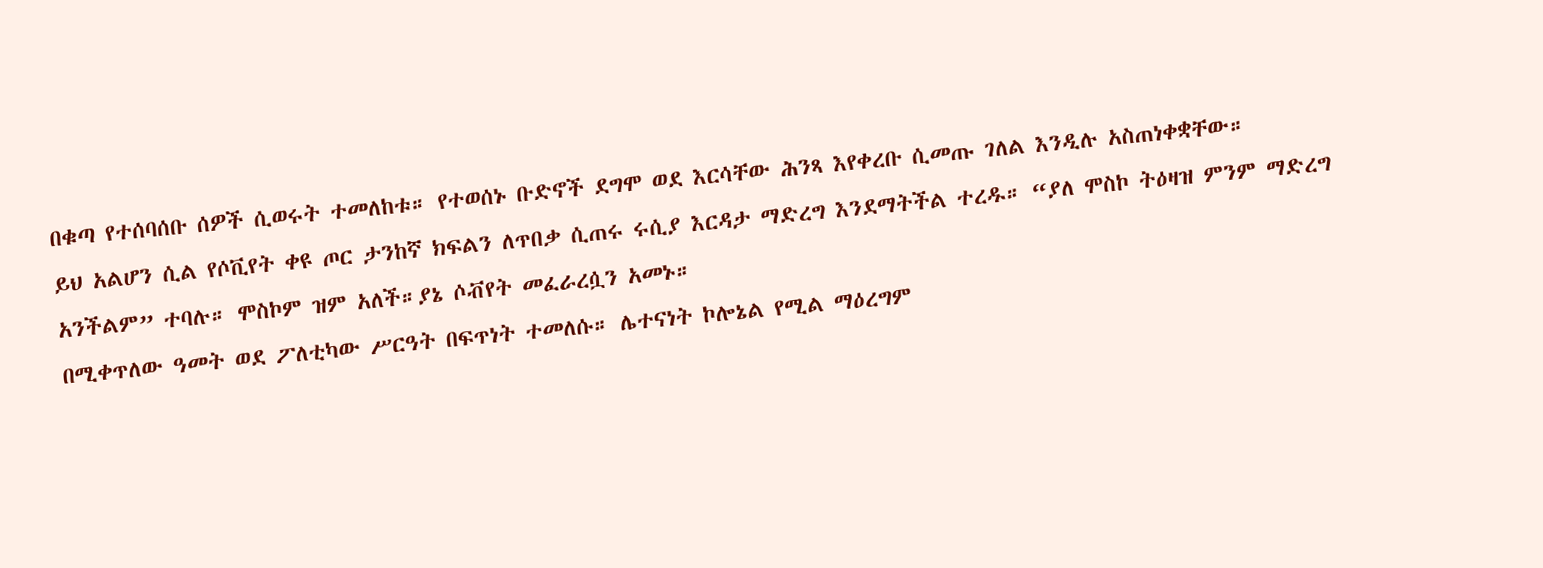በቁጣ የተሰባሰቡ ሰዎች ሲወሩት ተመለከቱ። የተወሰኑ ቡድኖች ደግሞ ወደ እርሳቸው ሕንጻ እየቀረቡ ሲመጡ ገለል እንዲሉ አስጠነቀቋቸው።
ይህ አልሆን ሲል የሶቪየት ቀዩ ጦር ታንከኛ ክፍልን ለጥበቃ ሲጠሩ ሩሲያ እርዳታ ማድረግ እንደማትችል ተረዱ። “ያለ ሞስኮ ትዕዛዝ ምንም ማድረግ አንችልም” ተባሉ። ሞስኮም ዝም አለች።ያኔ ሶቭየት መፈራረሷን አመኑ።
በሚቀጥለው ዓመት ወደ ፖለቲካው ሥርዓት በፍጥነት ተመለሱ። ሌተናነት ኮሎኔል የሚል ማዕረግም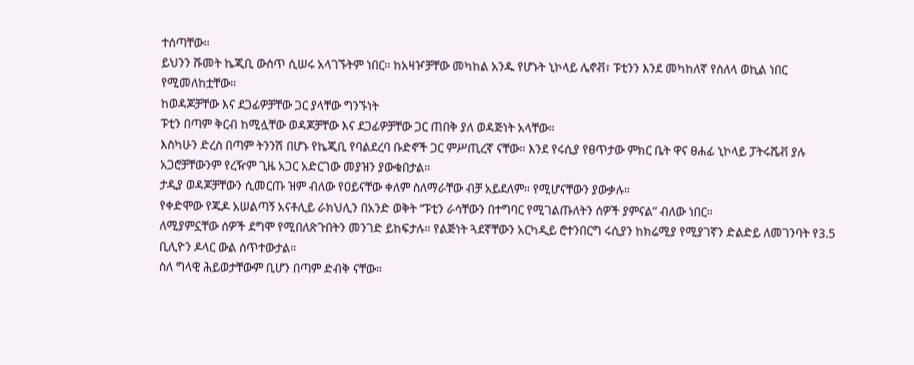ተሰጣቸው።
ይህንን ሹመት ኬጂቢ ውስጥ ሲሠሩ አላገኙትም ነበር። ከአዛዦቻቸው መካከል አንዱ የሆኑት ኒኮላይ ሌኖቭ፣ ፑቲንን እንደ መካከለኛ የስለላ ወኪል ነበር የሚመለከቷቸው።
ከወዳጆቻቸው እና ደጋፊዎቻቸው ጋር ያላቸው ግንኙነት
ፑቲን በጣም ቅርብ ከሚሏቸው ወዳጆቻቸው እና ደጋፊዎቻቸው ጋር ጠበቅ ያለ ወዳጅነት አላቸው።
እስካሁን ድረስ በጣም ትንንሽ በሆኑ የኬጂቢ የባልደረባ ቡድኖች ጋር ምሥጢረኛ ናቸው። እንደ የሩሲያ የፀጥታው ምክር ቤት ዋና ፀሐፊ ኒኮላይ ፓትሩሼቭ ያሉ አጋሮቻቸውንም የረዥም ጊዜ አጋር አድርገው መያዝን ያውቁበታል።
ታዲያ ወዳጆቻቸውን ሲመርጡ ዝም ብለው የዐይናቸው ቀለም ስለማራቸው ብቻ አይደለም። የሚሆናቸውን ያውቃሉ።
የቀድሞው የጁዶ አሠልጣኝ አናቶሊይ ራክህሊን በአንድ ወቅት “ፑቲን ራሳቸውን በተግባር የሚገልጡለትን ሰዎች ያምናል” ብለው ነበር።
ለሚያምኗቸው ሰዎች ደግሞ የሚበለጽጉበትን መንገድ ይከፍታሉ። የልጅነት ጓደኛቸውን አርካዲይ ሮተንበርግ ሩሲያን ከክሬሚያ የሚያገኛን ድልድይ ለመገንባት የ3.5 ቢሊዮን ዶላር ውል ሰጥተውታል።
ስለ ግላዊ ሕይወታቸውም ቢሆን በጣም ድብቅ ናቸው።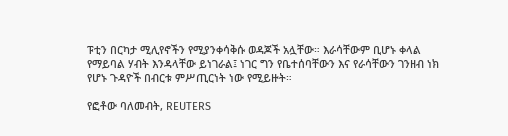ፑቲን በርካታ ሚሊየኖችን የሚያንቀሳቅሱ ወዳጆች አሏቸው። እራሳቸውም ቢሆኑ ቀላል የማይባል ሃብት እንዳላቸው ይነገራል፤ ነገር ግን የቤተሰባቸውን እና የራሳቸውን ገንዘብ ነክ የሆኑ ጉዳዮች በብርቱ ምሥጢርነት ነው የሚይዙት።

የፎቶው ባለመብት, REUTERS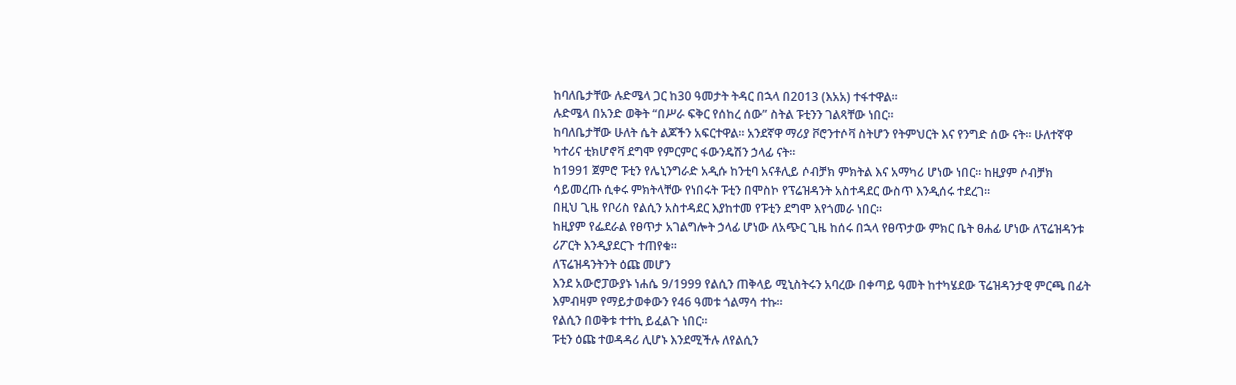ከባለቤታቸው ሉድሜላ ጋር ከ30 ዓመታት ትዳር በኋላ በ2013 (እአአ) ተፋተዋል።
ሉድሜላ በአንድ ወቅት “በሥራ ፍቅር የሰከረ ሰው” ስትል ፑቲንን ገልጻቸው ነበር።
ከባለቤታቸው ሁለት ሴት ልጆችን አፍርተዋል። አንደኛዋ ማሪያ ቮሮንተሶቫ ስትሆን የትምህርት እና የንግድ ሰው ናት። ሁለተኛዋ ካተሪና ቲክሆኖቫ ደግሞ የምርምር ፋውንዴሽን ኃላፊ ናት።
ከ1991 ጀምሮ ፑቲን የሌኒንግራድ አዲሱ ከንቲባ አናቶሊይ ሶብቻክ ምክትል እና አማካሪ ሆነው ነበር። ከዚያም ሶብቻክ ሳይመረጡ ሲቀሩ ምክትላቸው የነበሩት ፑቲን በሞስኮ የፕሬዝዳንት አስተዳደር ውስጥ እንዲሰሩ ተደረገ።
በዚህ ጊዜ የቦሪስ የልሲን አስተዳደር እያከተመ የፑቲን ደግሞ እየጎመራ ነበር።
ከዚያም የፌደራል የፀጥታ አገልግሎት ኃላፊ ሆነው ለአጭር ጊዜ ከሰሩ በኋላ የፀጥታው ምክር ቤት ፀሐፊ ሆነው ለፕሬዝዳንቱ ሪፖርት እንዲያደርጉ ተጠየቁ።
ለፕሬዝዳንትንት ዕጩ መሆን
እንደ አውሮፓውያኑ ነሐሴ 9/1999 የልሲን ጠቅላይ ሚኒስትሩን አባረው በቀጣይ ዓመት ከተካሄደው ፕሬዝዳንታዊ ምርጫ በፊት እምብዛም የማይታወቀውን የ46 ዓመቱ ጎልማሳ ተኩ።
የልሲን በወቅቱ ተተኪ ይፈልጉ ነበር።
ፑቲን ዕጩ ተወዳዳሪ ሊሆኑ እንደሚችሉ ለየልሲን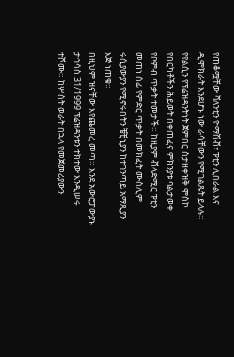የጠቆሟቸው ቫለንቲን ዮማሽቭ፣ ፑቲን ሊበራል እና ዲሞክራት እንደሆኑ ነው ራሳቸውን የሚገልጹት ይላሉ።
የየልሲን የፕሬዝዳንትነት ጀምበር ስታዘቀዝቅ ሞስኮ የበርካቶችን ሕይወት በቀጠፈና ምክንያቱ ባልታወቀ የቦምብ ጥቃት ተመታች። ከዚያም ቭላድሚር ፑቲን መጠነ ሰፊ የምድር ጥቃት በመክፈት ሙስሊም ሩሲያውያን የሚኖሩበትን ቼቺኒያን ከተገንጣይ አማጺያን እጅ ነጠቁ።
በዚህም ዝናቸው እየጨመረ መጣ። እንደ አውሮፓውያኑ ታኅሳስ 31/1999 ፕሬዝዳንቱን ተክተው እንዲሠሩ ተሾሙ። ከሦስት ወራት በኋላ የመጀመሪያውን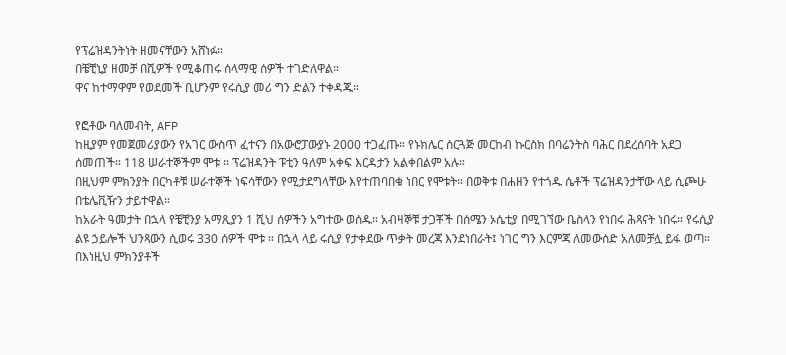የፕሬዝዳንትነት ዘመናቸውን አሸነፉ።
በቼቺኒያ ዘመቻ በሺዎች የሚቆጠሩ ሰላማዊ ሰዎች ተገድለዋል።
ዋና ከተማዋም የወደመች ቢሆንም የሩሲያ መሪ ግን ድልን ተቀዳጁ።

የፎቶው ባለመብት, AFP
ከዚያም የመጀመሪያውን የአገር ውስጥ ፈተናን በአውሮፓውያኑ 2000 ተጋፈጡ። የኑክሌር ሰርጓጅ መርከብ ኩርስክ በባሬንትስ ባሕር በደረሰባት አደጋ ሰመጠች። 118 ሠራተኞችም ሞቱ ። ፕሬዝዳንት ፑቲን ዓለም አቀፍ እርዳታን አልቀበልም አሉ።
በዚህም ምክንያት በርካቶቹ ሠራተኞች ነፍሳቸውን የሚታደግላቸው እየተጠባበቁ ነበር የሞቱት። በወቅቱ በሐዘን የተጎዱ ሴቶች ፕሬዝዳንታቸው ላይ ሲጮሁ በቴሌቪዥን ታይተዋል።
ከአራት ዓመታት በኋላ የቼቺንያ አማጺያን 1 ሺህ ሰዎችን አግተው ወሰዱ። አብዛኞቹ ታጋቾች በሰሜን ኦሴቲያ በሚገኘው ቤስላን የነበሩ ሕጻናት ነበሩ። የሩሲያ ልዩ ኃይሎች ህንጻውን ሲወሩ 330 ሰዎች ሞቱ ። በኋላ ላይ ሩሲያ የታቀደው ጥቃት መረጃ እንደነበራት፤ ነገር ግን እርምጃ ለመውሰድ አለመቻሏ ይፋ ወጣ።
በእነዚህ ምክንያቶች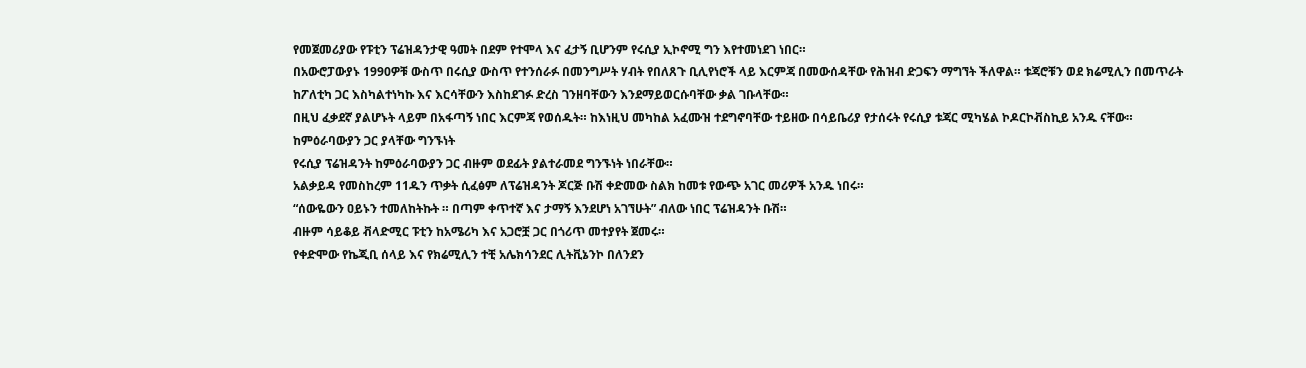የመጀመሪያው የፑቲን ፕሬዝዳንታዊ ዓመት በደም የተሞላ እና ፈታኝ ቢሆንም የሩሲያ ኢኮኖሚ ግን እየተመነደገ ነበር።
በአውሮፓውያኑ 1990ዎቹ ውስጥ በሩሲያ ውስጥ የተንሰራፉ በመንግሥት ሃብት የበለጸጉ ቢሊየነሮች ላይ እርምጃ በመውሰዳቸው የሕዝብ ድጋፍን ማግኘት ችለዋል። ቱጃሮቹን ወደ ክሬሚሊን በመጥራት ከፖለቲካ ጋር እስካልተነካኩ እና እርሳቸውን እስከደገፉ ድረስ ገንዘባቸውን እንደማይወርሱባቸው ቃል ገቡላቸው።
በዚህ ፈቃደኛ ያልሆኑት ላይም በአፋጣኝ ነበር እርምጃ የወሰዱት። ከእነዚህ መካከል አፈሙዝ ተደግኖባቸው ተይዘው በሳይቤሪያ የታሰሩት የሩሲያ ቱጃር ሚካሄል ኮዶርኮቭስኪይ አንዱ ናቸው።
ከምዕራባውያን ጋር ያላቸው ግንኙነት
የሩሲያ ፕሬዝዳንት ከምዕራባውያን ጋር ብዙም ወደፊት ያልተራመደ ግንኙነት ነበራቸው።
አልቃይዳ የመስከረም 11ዱን ጥቃት ሲፈፅም ለፕሬዝዳንት ጆርጅ ቡሽ ቀድመው ስልክ ከመቱ የውጭ አገር መሪዎች አንዱ ነበሩ።
“ሰውዬውን ዐይኑን ተመለከትኩት ። በጣም ቀጥተኛ እና ታማኝ እንደሆነ አገኘሁት” ብለው ነበር ፕሬዝዳንት ቡሽ።
ብዙም ሳይቆይ ቭላድሚር ፑቲን ከአሜሪካ እና አጋሮቿ ጋር በጎሪጥ መተያየት ጀመሩ።
የቀድሞው የኬጂቢ ሰላይ እና የክሬሚሊን ተቺ አሌክሳንደር ሊትቪኔንኮ በለንደን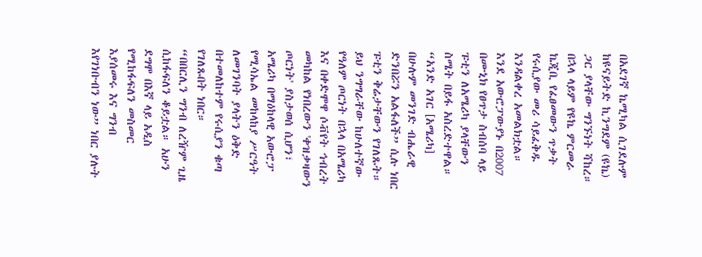በአደገኛ ኬሚካል ሲገደሉም ከዩናይትድ ኪንግደም (ዩኬ) ጋር ያላቸው ግንኙነት ሻከረ።
በኋላ ላይም የዩኬ ምርመራ ኬጂቢ የፈፀመውን ጥቃት የሩሲያው መሪ ሳይፈቅዱ እንዳልቀረ አመልክቷል።
እንደ አውሮፓውያኑ በ2007 በሙኒክ የፀጥታ ስብሰባ ላይ ፑቲን ለአሜሪካ ያላቸውን ስሜት በይፋ አስረድተዋል።
“አንድ አገር [አሜሪካ] በሁሉም መንገድ ብሔራዊ ድንበሯን አልፋለች” ሲሉ ነበር ፑቲን ቅሬታቸውን የገለጹት።
ይህ ንግግራቸው ከሁለተኛው የዓለም ጦርነት በኋላ በአሜሪካ እና በቀድሞዋ ሶቭየት ኅብረት መካከል የነበረውን 'ቀዝቃዛውን ጦርነት' ያስታወሰ ሲሆን፣ አሜሪካ በማዕከላዊ አውሮፓ የሚሳኤል መከላከያ ሥርዓት ለመገንባት ያላትን ዕቅድ በተመለከተም የሩሲያን ቁጣ የገለጹበት ነበር።
“በበርሊን ግንብ ለረዥም ጊዜ ሲከፋፍለን ቆይቷል። አሁን ደግሞ በእኛ ላይ አዲስ የሚከፋፍለን መስመር እያሰመሩ እና ግንብ እየገነቡብን ነው” ነበር ያሉት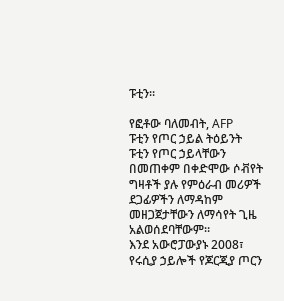ፑቲን።

የፎቶው ባለመብት, AFP
ፑቲን የጦር ኃይል ትዕይንት
ፑቲን የጦር ኃይላቸውን በመጠቀም በቀድሞው ሶቭየት ግዛቶች ያሉ የምዕራብ መሪዎች ደጋፊዎችን ለማዳከም መዘጋጀታቸውን ለማሳየት ጊዜ አልወሰደባቸውም።
እንደ አውሮፓውያኑ 2008፣ የሩሲያ ኃይሎች የጆርጂያ ጦርን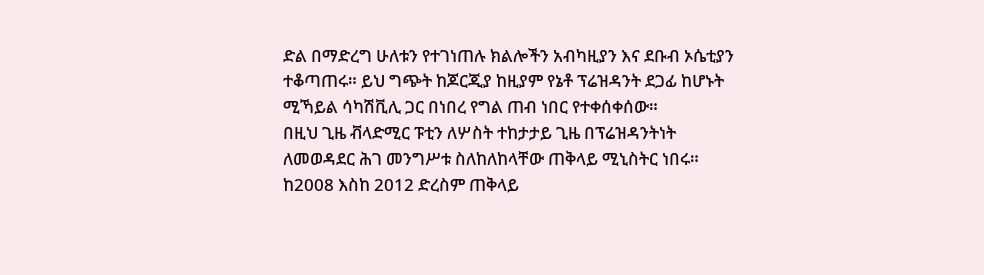ድል በማድረግ ሁለቱን የተገነጠሉ ክልሎችን አብካዚያን እና ደቡብ ኦሴቲያን ተቆጣጠሩ። ይህ ግጭት ከጆርጂያ ከዚያም የኔቶ ፕሬዝዳንት ደጋፊ ከሆኑት ሚኻይል ሳካሽቪሊ ጋር በነበረ የግል ጠብ ነበር የተቀሰቀሰው።
በዚህ ጊዜ ቭላድሚር ፑቲን ለሦስት ተከታታይ ጊዜ በፕሬዝዳንትነት ለመወዳደር ሕገ መንግሥቱ ስለከለከላቸው ጠቅላይ ሚኒስትር ነበሩ። ከ2008 እስከ 2012 ድረስም ጠቅላይ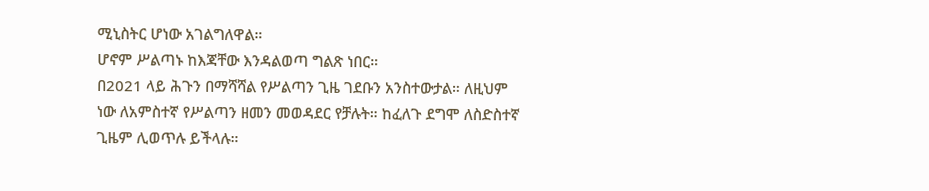ሚኒስትር ሆነው አገልግለዋል።
ሆኖም ሥልጣኑ ከእጃቸው እንዳልወጣ ግልጽ ነበር።
በ2021 ላይ ሕጉን በማሻሻል የሥልጣን ጊዜ ገደቡን አንስተውታል። ለዚህም ነው ለአምስተኛ የሥልጣን ዘመን መወዳደር የቻሉት። ከፈለጉ ደግሞ ለስድስተኛ ጊዜም ሊወጥሉ ይችላሉ።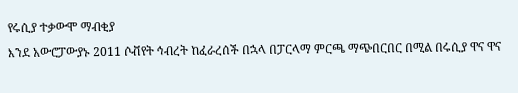የሩሲያ ተቃውሞ ማብቂያ
እንደ አውሮፓውያኑ 2011 ሶቭየት ኅብረት ከፈራረሰች በኋላ በፓርላማ ምርጫ ማጭበርበር በሚል በሩሲያ ዋና ዋና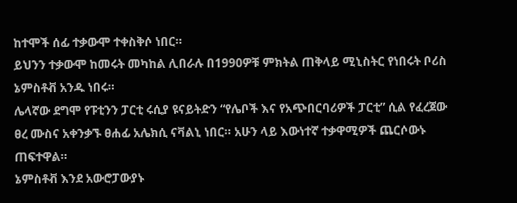ከተሞች ሰፊ ተቃውሞ ተቀስቅሶ ነበር።
ይህንን ተቃውሞ ከመሩት መካከል ሊበራሉ በ1990ዎቹ ምክትል ጠቅላይ ሚኒስትር የነበሩት ቦሪስ ኔምስቶቭ አንዱ ነበሩ።
ሌላኛው ደግሞ የፑቲንን ፓርቲ ሩሲያ ዩናይትድን “የሌቦች እና የአጭበርባሪዎች ፓርቲ” ሲል የፈረጀው ፀረ ሙስና አቀንቃኙ ፀሐፊ አሌክሲ ናቫልኒ ነበር። አሁን ላይ እውነተኛ ተቃዋሚዎች ጨርሶውኑ ጠፍተዋል።
ኔምስቶቭ እንደ አውሮፓውያኑ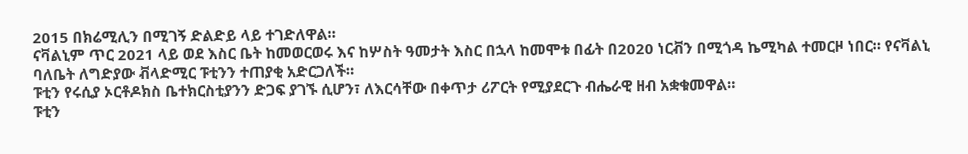2015 በክሬሚሊን በሚገኝ ድልድይ ላይ ተገድለዋል።
ናቫልኒም ጥር 2021 ላይ ወደ እስር ቤት ከመወርወሩ እና ከሦስት ዓመታት እስር በኋላ ከመሞቱ በፊት በ2020 ነርቭን በሚጎዳ ኬሚካል ተመርዞ ነበር። የናቫልኒ ባለቤት ለግድያው ቭላድሚር ፑቲንን ተጠያቂ አድርጋለች።
ፑቲን የሩሲያ ኦርቶዶክስ ቤተክርስቲያንን ድጋፍ ያገኙ ሲሆን፣ ለእርሳቸው በቀጥታ ሪፖርት የሚያደርጉ ብሔራዊ ዘብ አቋቁመዋል።
ፑቲን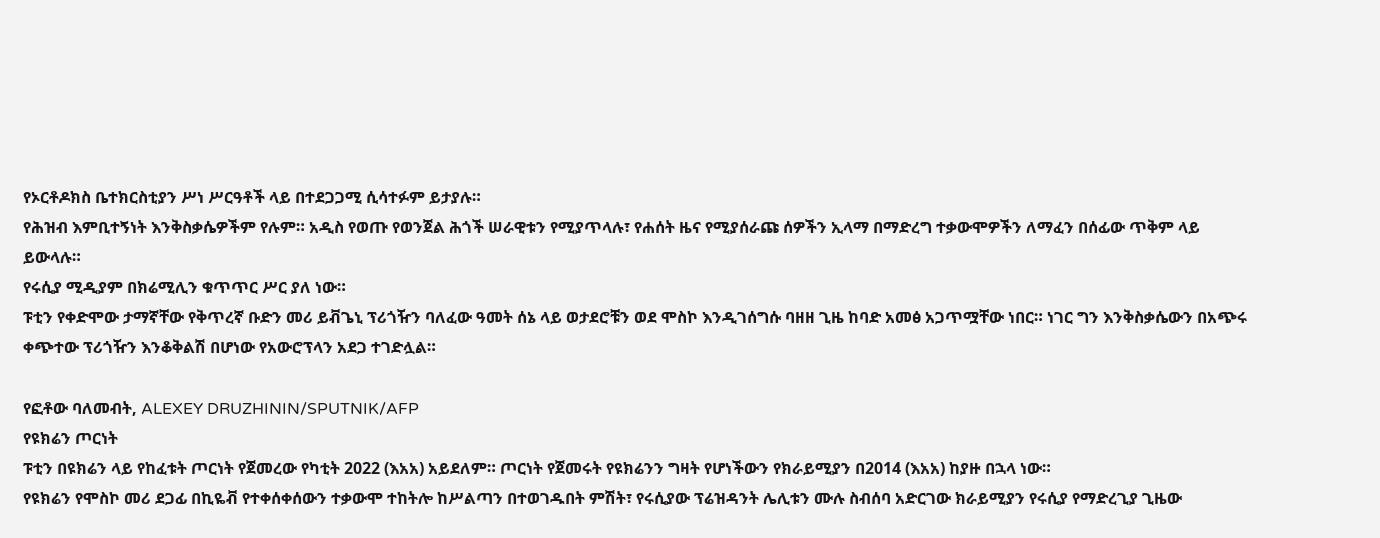የኦርቶዶክስ ቤተክርስቲያን ሥነ ሥርዓቶች ላይ በተደጋጋሚ ሲሳተፉም ይታያሉ።
የሕዝብ እምቢተኝነት እንቅስቃሴዎችም የሉም። አዲስ የወጡ የወንጀል ሕጎች ሠራዊቱን የሚያጥላሉ፣ የሐሰት ዜና የሚያሰራጩ ሰዎችን ኢላማ በማድረግ ተቃውሞዎችን ለማፈን በሰፊው ጥቅም ላይ ይውላሉ።
የሩሲያ ሚዲያም በክሬሚሊን ቁጥጥር ሥር ያለ ነው።
ፑቲን የቀድሞው ታማኛቸው የቅጥረኛ ቡድን መሪ ይቭጌኒ ፕሪጎዥን ባለፈው ዓመት ሰኔ ላይ ወታደሮቹን ወደ ሞስኮ እንዲገሰግሱ ባዘዘ ጊዜ ከባድ አመፅ አጋጥሟቸው ነበር። ነገር ግን እንቅስቃሴውን በአጭሩ ቀጭተው ፕሪጎዥን እንቆቅልሽ በሆነው የአውሮፕላን አደጋ ተገድሏል።

የፎቶው ባለመብት, ALEXEY DRUZHININ/SPUTNIK/AFP
የዩክሬን ጦርነት
ፑቲን በዩክሬን ላይ የከፈቱት ጦርነት የጀመረው የካቲት 2022 (እአአ) አይደለም። ጦርነት የጀመሩት የዩክሬንን ግዛት የሆነችውን የክራይሚያን በ2014 (እአአ) ከያዙ በኋላ ነው።
የዩክሬን የሞስኮ መሪ ደጋፊ በኪዬቭ የተቀሰቀሰውን ተቃውሞ ተከትሎ ከሥልጣን በተወገዱበት ምሽት፣ የሩሲያው ፕሬዝዳንት ሌሊቱን ሙሉ ስብሰባ አድርገው ክራይሚያን የሩሲያ የማድረጊያ ጊዜው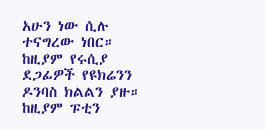አሁን ነው ሲሉ ተናግረው ነበር።
ከዚያም የሩሲያ ደጋፊዎች የዩክሬንን ዶንባስ ክልልን ያዙ። ከዚያም ፑቲን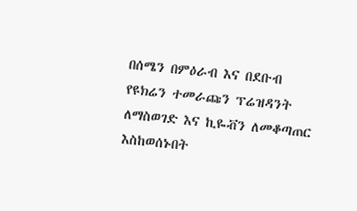በሰሜን በምዕራብ እና በደቡብ የዩክሬን ተመራጩን ፕሬዝዳንት ለማስወገድ እና ኪዬቭን ለመቆጣጠር እስከወሰኑበት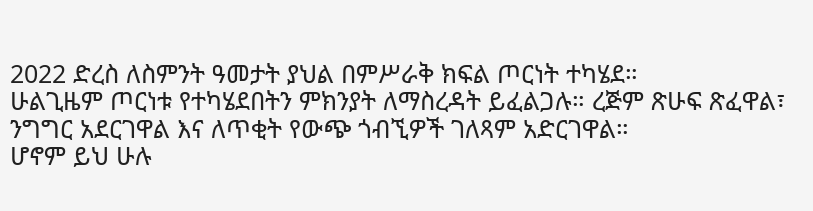2022 ድረስ ለስምንት ዓመታት ያህል በምሥራቅ ክፍል ጦርነት ተካሄደ።
ሁልጊዜም ጦርነቱ የተካሄደበትን ምክንያት ለማስረዳት ይፈልጋሉ። ረጅም ጽሁፍ ጽፈዋል፣ ንግግር አደርገዋል እና ለጥቂት የውጭ ጎብኚዎች ገለጻም አድርገዋል።
ሆኖም ይህ ሁሉ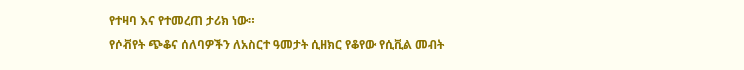የተዛባ እና የተመረጠ ታሪክ ነው።
የሶቭየት ጭቆና ሰለባዎችን ለአስርተ ዓመታት ሲዘክር የቆየው የሲቪል መብት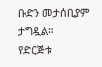ቡድን መታሰቢያም ታግዷል።
የድርጅቱ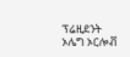ፕሬዚደንት ኦሌግ ኦርሎቭ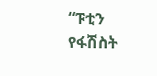“ፑቲን የፋሽስት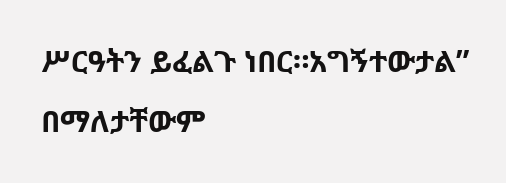ሥርዓትን ይፈልጉ ነበር።አግኝተውታል” በማለታቸውም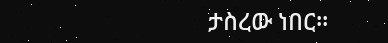ታስረው ነበር።